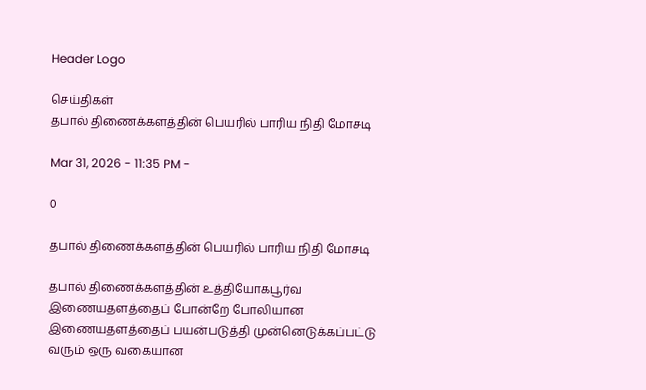Header Logo

செய்திகள்
தபால் திணைக்களத்தின் பெயரில் பாரிய நிதி மோசடி

Mar 31, 2026 - 11:35 PM -

0

தபால் திணைக்களத்தின் பெயரில் பாரிய நிதி மோசடி

தபால் திணைக்களத்தின் உத்தியோகபூர்வ இணையதளத்தைப் போன்றே போலியான இணையதளத்தைப் பயன்படுத்தி முன்னெடுக்கப்பட்டு வரும் ஒரு வகையான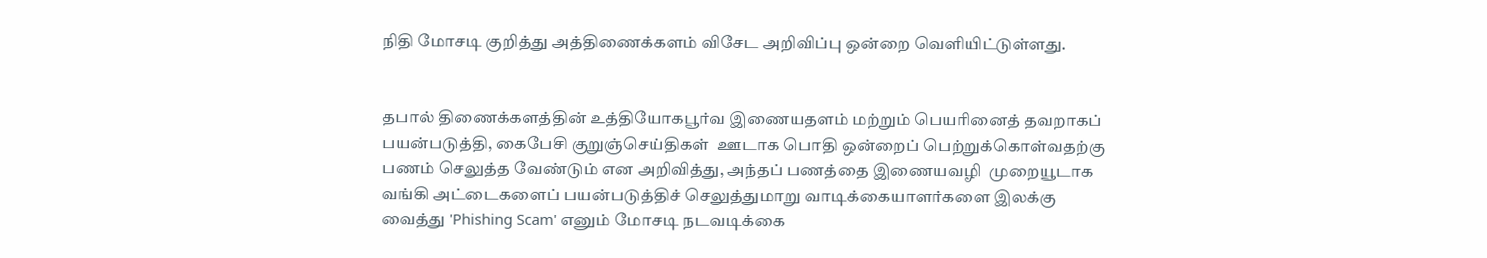நிதி மோசடி குறித்து அத்திணைக்களம் விசேட அறிவிப்பு ஒன்றை வெளியிட்டுள்ளது.


தபால் திணைக்களத்தின் உத்தியோகபூர்வ இணையதளம் மற்றும் பெயரினைத் தவறாகப் பயன்படுத்தி, கைபேசி குறுஞ்செய்திகள்  ஊடாக பொதி ஒன்றைப் பெற்றுக்கொள்வதற்கு பணம் செலுத்த வேண்டும் என அறிவித்து, அந்தப் பணத்தை இணையவழி  முறையூடாக வங்கி அட்டைகளைப் பயன்படுத்திச் செலுத்துமாறு வாடிக்கையாளர்களை இலக்கு வைத்து 'Phishing Scam' எனும் மோசடி நடவடிக்கை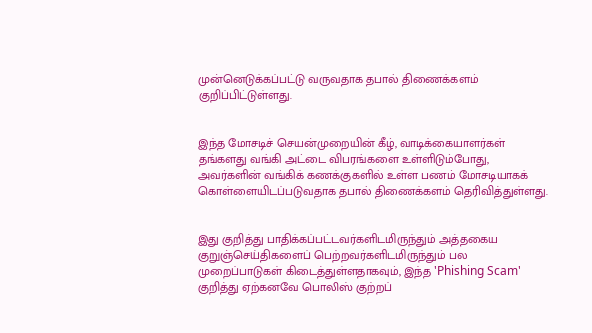முன்னெடுக்கப்பட்டு வருவதாக தபால் திணைக்களம் குறிப்பிட்டுள்ளது.


இந்த மோசடிச் செயன்முறையின் கீழ், வாடிக்கையாளர்கள் தங்களது வங்கி அட்டை விபரங்களை உள்ளிடும்போது, அவர்களின் வங்கிக் கணக்குகளில் உள்ள பணம் மோசடியாகக் கொள்ளையிடப்படுவதாக தபால் திணைக்களம் தெரிவித்துள்ளது.


இது குறித்து பாதிக்கப்பட்டவர்களிடமிருந்தும் அத்தகைய குறுஞ்செய்திகளைப் பெற்றவர்களிடமிருந்தும் பல முறைப்பாடுகள் கிடைத்துள்ளதாகவும், இந்த 'Phishing Scam' குறித்து ஏற்கனவே பொலிஸ் குற்றப்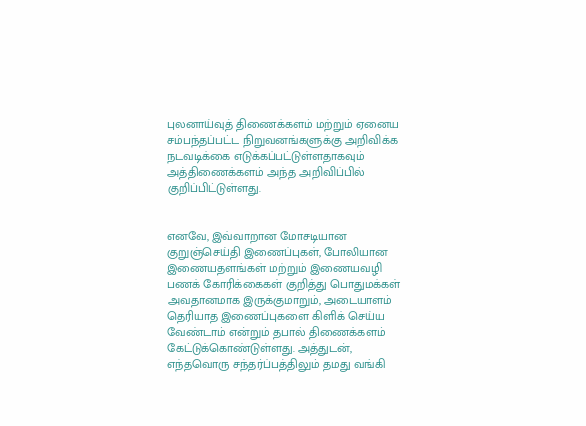புலனாய்வுத் திணைக்களம் மற்றும் ஏனைய சம்பந்தப்பட்ட நிறுவனங்களுக்கு அறிவிக்க நடவடிக்கை எடுக்கப்பட்டுள்ளதாகவும் அத்திணைக்களம் அந்த அறிவிப்பில் குறிப்பிட்டுள்ளது.


எனவே, இவ்வாறான மோசடியான குறுஞ்செய்தி இணைப்புகள், போலியான இணையதளங்கள் மற்றும் இணையவழி பணக் கோரிக்கைகள் குறித்து பொதுமக்கள் அவதானமாக இருக்குமாறும், அடையாளம் தெரியாத இணைப்புகளை கிளிக் செய்ய வேண்டாம் என்றும் தபால் திணைக்களம் கேட்டுக்கொண்டுள்ளது. அத்துடன், எந்தவொரு சந்தர்ப்பத்திலும் தமது வங்கி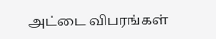அட்டை விபரங்கள்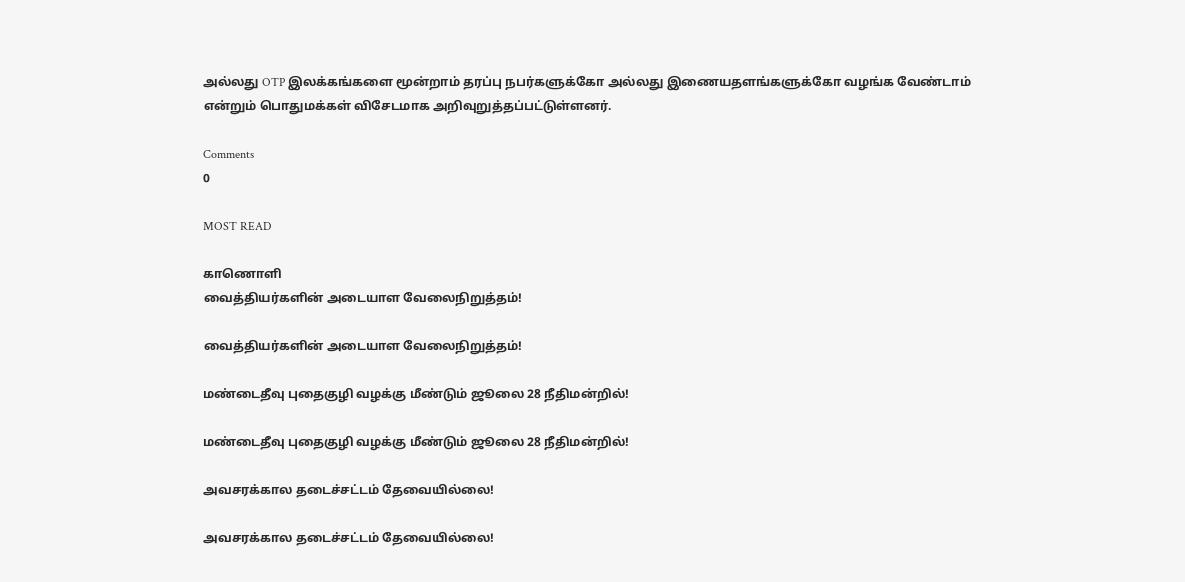அல்லது OTP இலக்கங்களை மூன்றாம் தரப்பு நபர்களுக்கோ அல்லது இணையதளங்களுக்கோ வழங்க வேண்டாம் என்றும் பொதுமக்கள் விசேடமாக அறிவுறுத்தப்பட்டுள்ளனர்.

Comments
0

MOST READ

காணொளி
வைத்தியர்களின் அடையாள வேலைநிறுத்தம்!

வைத்தியர்களின் அடையாள வேலைநிறுத்தம்!

மண்டைதீவு புதைகுழி வழக்கு மீண்டும் ஜூலை 28 நீதிமன்றில்!

மண்டைதீவு புதைகுழி வழக்கு மீண்டும் ஜூலை 28 நீதிமன்றில்!

அவசரக்கால தடைச்சட்டம் தேவையில்லை!

அவசரக்கால தடைச்சட்டம் தேவையில்லை!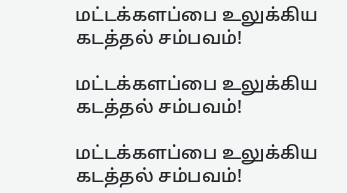மட்டக்களப்பை உலுக்கிய கடத்தல் சம்பவம்!

மட்டக்களப்பை உலுக்கிய கடத்தல் சம்பவம்!

மட்டக்களப்பை உலுக்கிய கடத்தல் சம்பவம்!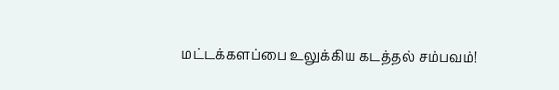மட்டக்களப்பை உலுக்கிய கடத்தல் சம்பவம்!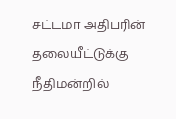சட்டமா அதிபரின் தலையீட்டுக்கு நீதிமன்றில்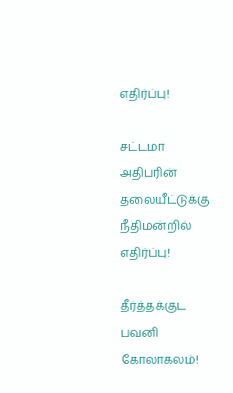எதிர்ப்பு!

சட்டமா அதிபரின் தலையீட்டுக்கு நீதிமன்றில் எதிர்ப்பு!

தீர்த்தக்குட பவனி கோலாகலம்!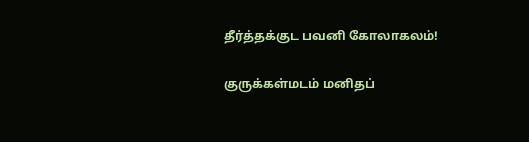தீர்த்தக்குட பவனி கோலாகலம்!

குருக்கள்மடம் மனிதப்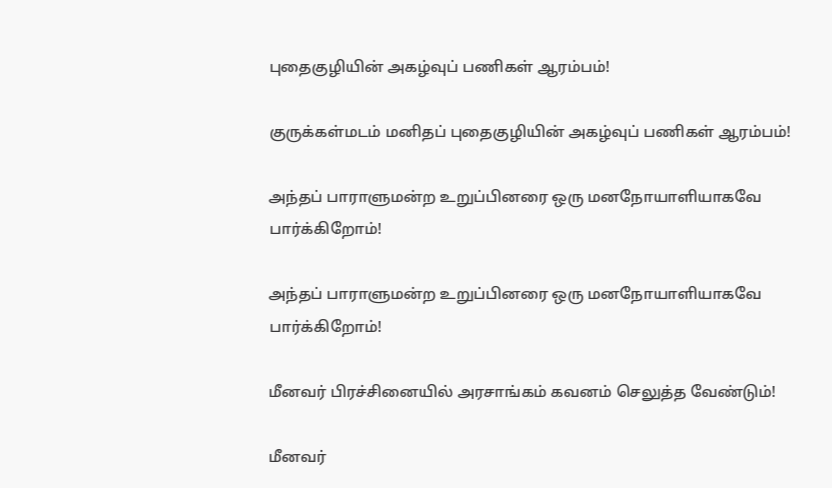புதைகுழியின் அகழ்வுப் பணிகள் ஆரம்பம்!

குருக்கள்மடம் மனிதப் புதைகுழியின் அகழ்வுப் பணிகள் ஆரம்பம்!

அந்தப் பாராளுமன்ற உறுப்பினரை ஒரு மனநோயாளியாகவே பார்க்கிறோம்!

அந்தப் பாராளுமன்ற உறுப்பினரை ஒரு மனநோயாளியாகவே பார்க்கிறோம்!

மீனவர் பிரச்சினையில் அரசாங்கம் கவனம் செலுத்த வேண்டும்!

மீனவர்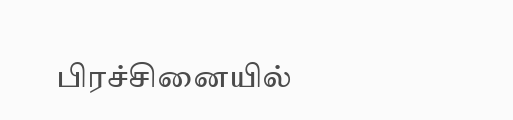பிரச்சினையில்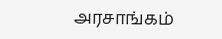அரசாங்கம்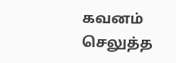கவனம் செலுத்த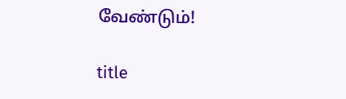வேண்டும்!

title